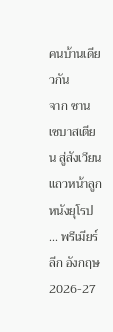คนบ้านเดียวกัน
จาก ซาน เซบาสเตียน สู่สังเวียนแถวหน้าลูกหนังยุโรป ... พรีเมียร์ลีก อังกฤษ 2026-27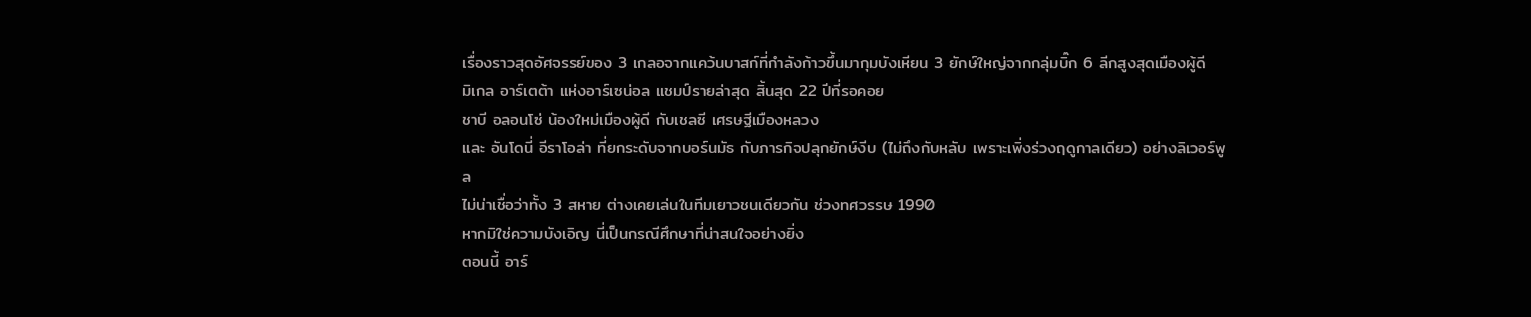เรื่องราวสุดอัศจรรย์ของ 3 เกลอจากแคว้นบาสก์ที่กำลังก้าวขึ้นมากุมบังเหียน 3 ยักษ์ใหญ่จากกลุ่มบิ๊ก 6 ลีกสูงสุดเมืองผู้ดี
มิเกล อาร์เตต้า แห่งอาร์เซน่อล แชมป์รายล่าสุด สิ้นสุด 22 ปีที่รอคอย
ชาบี อลอนโซ่ น้องใหม่เมืองผู้ดี กับเชลซี เศรษฐีเมืองหลวง
และ อันโดนี่ อีราโอล่า ที่ยกระดับจากบอร์นมัธ กับภารกิจปลุกยักษ์งีบ (ไม่ถึงกับหลับ เพราะเพิ่งร่วงฤดูกาลเดียว) อย่างลิเวอร์พูล
ไม่น่าเชื่อว่าทั้ง 3 สหาย ต่างเคยเล่นในทีมเยาวชนเดียวกัน ช่วงทศวรรษ 1990
หากมิใช่ความบังเอิญ นี่เป็นกรณีศึกษาที่น่าสนใจอย่างยิ่ง
ตอนนี้ อาร์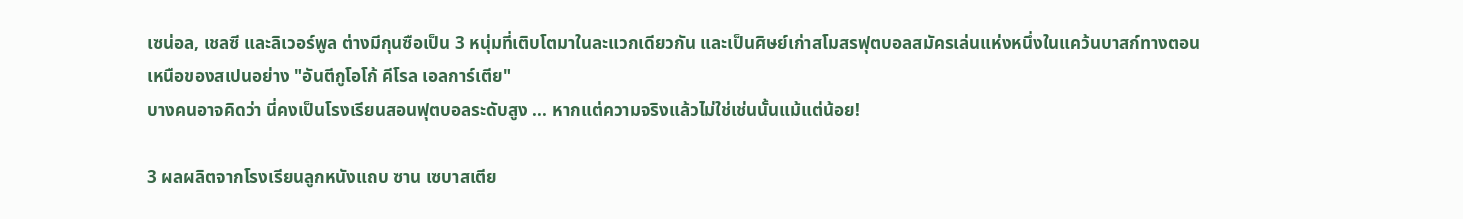เซน่อล, เชลซี และลิเวอร์พูล ต่างมีกุนซือเป็น 3 หนุ่มที่เติบโตมาในละแวกเดียวกัน และเป็นศิษย์เก่าสโมสรฟุตบอลสมัครเล่นแห่งหนึ่งในแคว้นบาสก์ทางตอนเหนือของสเปนอย่าง "อันตีกูโอโก้ คีโรล เอลการ์เตีย"
บางคนอาจคิดว่า นี่คงเป็นโรงเรียนสอนฟุตบอลระดับสูง ... หากแต่ความจริงแล้วไม่ใช่เช่นนั้นแม้แต่น้อย!

3 ผลผลิตจากโรงเรียนลูกหนังแถบ ซาน เซบาสเตีย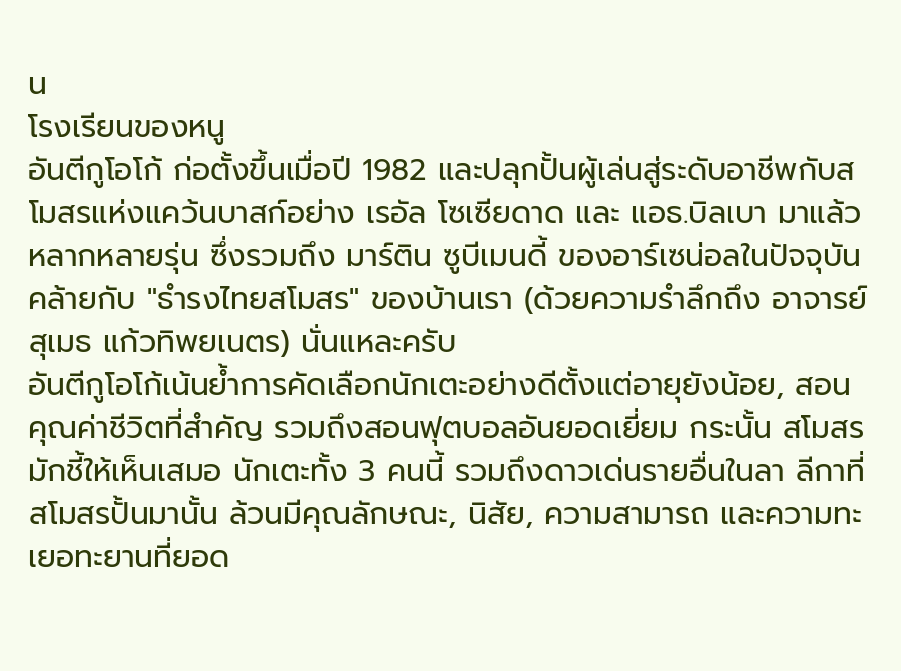น
โรงเรียนของหนู
อันตีกูโอโก้ ก่อตั้งขึ้นเมื่อปี 1982 และปลุกปั้นผู้เล่นสู่ระดับอาชีพกับสโมสรแห่งแคว้นบาสก์อย่าง เรอัล โซเซียดาด และ แอธ.บิลเบา มาแล้วหลากหลายรุ่น ซึ่งรวมถึง มาร์ติน ซูบีเมนดี้ ของอาร์เซน่อลในปัจจุบัน
คล้ายกับ "ธำรงไทยสโมสร" ของบ้านเรา (ด้วยความรำลึกถึง อาจารย์สุเมธ แก้วทิพยเนตร) นั่นแหละครับ
อันตีกูโอโก้เน้นย้ำการคัดเลือกนักเตะอย่างดีตั้งแต่อายุยังน้อย, สอนคุณค่าชีวิตที่สำคัญ รวมถึงสอนฟุตบอลอันยอดเยี่ยม กระนั้น สโมสรมักชี้ให้เห็นเสมอ นักเตะทั้ง 3 คนนี้ รวมถึงดาวเด่นรายอื่นในลา ลีกาที่สโมสรปั้นมานั้น ล้วนมีคุณลักษณะ, นิสัย, ความสามารถ และความทะเยอทะยานที่ยอด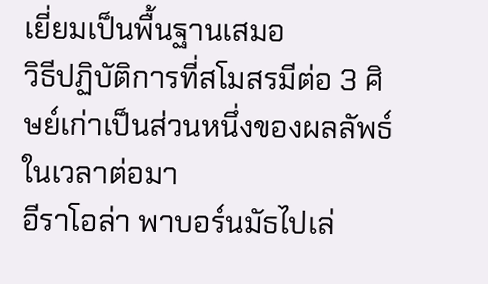เยี่ยมเป็นพื้นฐานเสมอ
วิธีปฏิบัติการที่สโมสรมีต่อ 3 ศิษย์เก่าเป็นส่วนหนึ่งของผลลัพธ์ในเวลาต่อมา
อีราโอล่า พาบอร์นมัธไปเล่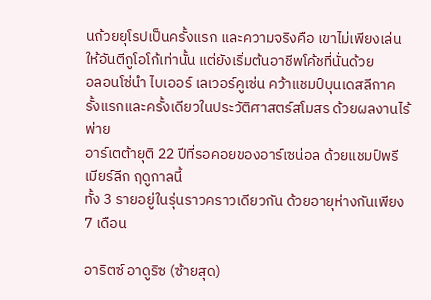นถ้วยยุโรปเป็นครั้งแรก และความจริงคือ เขาไม่เพียงเล่นให้อันตีกูโอโก้เท่านั้น แต่ยังเริ่มต้นอาชีพโค้ชที่นั่นด้วย
อลอนโซ่นำ ไบเออร์ เลเวอร์คูเซ่น คว้าแชมป์บุนเดสลีกาครั้งแรกและครั้งเดียวในประวัติศาสตร์สโมสร ด้วยผลงานไร้พ่าย
อาร์เตต้ายุติ 22 ปีที่รอคอยของอาร์เซน่อล ด้วยแชมป์พรีเมียร์ลีก ฤดูกาลนี้
ทั้ง 3 รายอยู่ในรุ่นราวคราวเดียวกัน ด้วยอายุห่างกันเพียง 7 เดือน

อาริตซ์ อาดูริซ (ซ้ายสุด)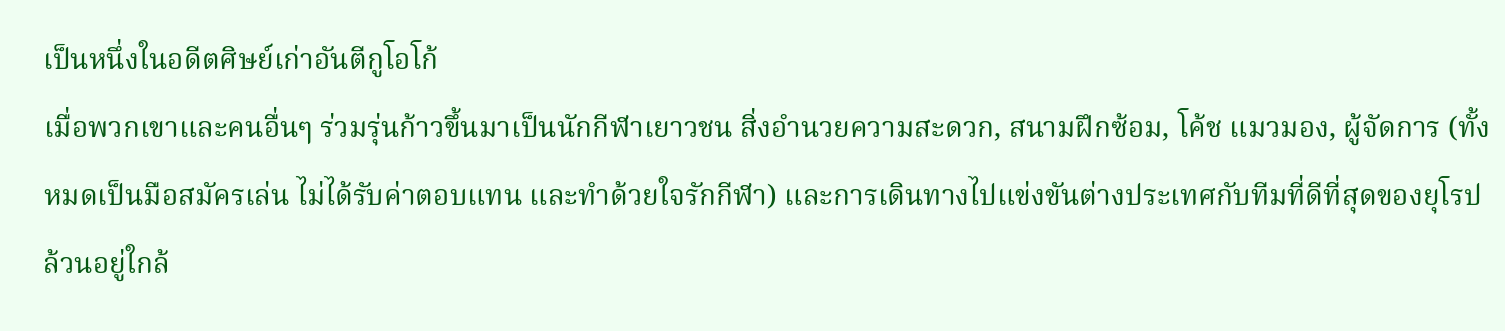เป็นหนึ่งในอดีตศิษย์เก่าอันตีกูโอโก้
เมื่อพวกเขาและคนอื่นๆ ร่วมรุ่นก้าวขึ้นมาเป็นนักกีฬาเยาวชน สิ่งอำนวยความสะดวก, สนามฝึกซ้อม, โค้ช แมวมอง, ผู้จัดการ (ทั้งหมดเป็นมือสมัครเล่น ไม่ได้รับค่าตอบแทน และทำด้วยใจรักกีฬา) และการเดินทางไปแข่งขันต่างประเทศกับทีมที่ดีที่สุดของยุโรป ล้วนอยู่ใกล้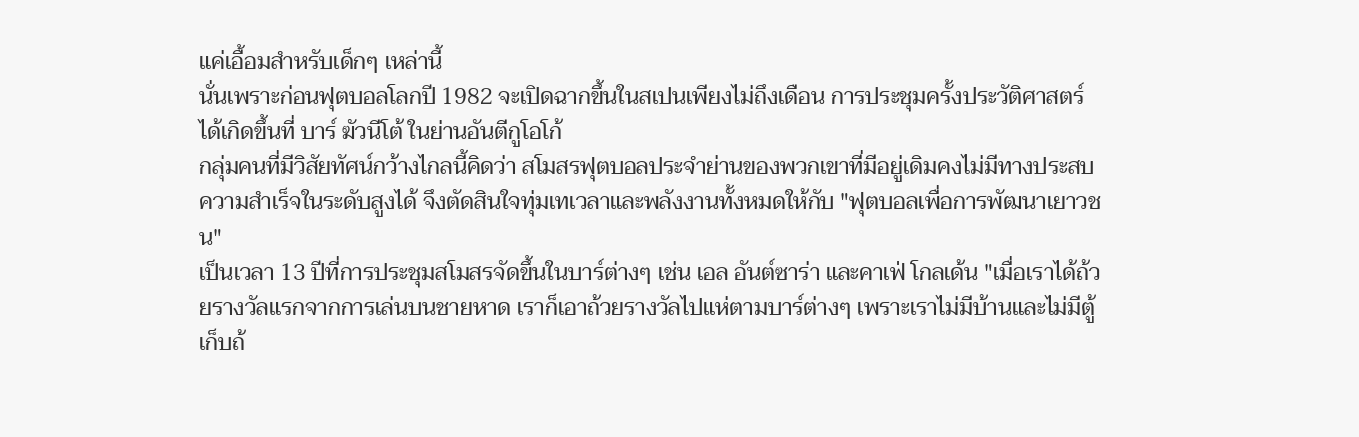แค่เอื้อมสำหรับเด็กๆ เหล่านี้
นั่นเพราะก่อนฟุตบอลโลกปี 1982 จะเปิดฉากขึ้นในสเปนเพียงไม่ถึงเดือน การประชุมครั้งประวัติศาสตร์ได้เกิดขึ้นที่ บาร์ ฆัวนีโต้ ในย่านอันตีกูโอโก้
กลุ่มคนที่มีวิสัยทัศน์กว้างไกลนี้คิดว่า สโมสรฟุตบอลประจำย่านของพวกเขาที่มีอยู่เดิมคงไม่มีทางประสบความสำเร็จในระดับสูงได้ จึงตัดสินใจทุ่มเทเวลาและพลังงานทั้งหมดให้กับ "ฟุตบอลเพื่อการพัฒนาเยาวชน"
เป็นเวลา 13 ปีที่การประชุมสโมสรจัดขึ้นในบาร์ต่างๆ เช่น เอล อันต์ซาร่า และคาเฟ่ โกลเด้น "เมื่อเราได้ถ้วยรางวัลแรกจากการเล่นบนชายหาด เราก็เอาถ้วยรางวัลไปแห่ตามบาร์ต่างๆ เพราะเราไม่มีบ้านและไม่มีตู้เก็บถ้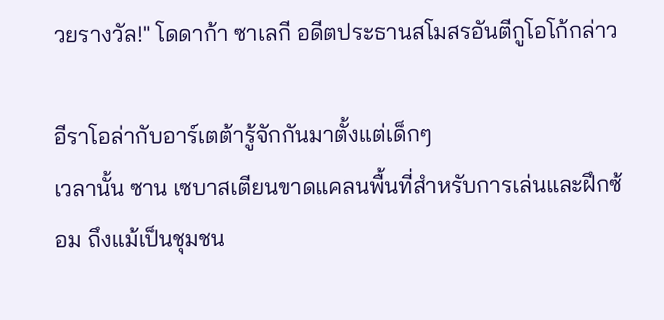วยรางวัล!" โดดาก้า ซาเลกี อดีตประธานสโมสรอันตีกูโอโก้กล่าว

อีราโอล่ากับอาร์เตต้ารู้จักกันมาตั้งแต่เด็กๆ
เวลานั้น ซาน เซบาสเตียนขาดแคลนพื้นที่สำหรับการเล่นและฝึกซ้อม ถึงแม้เป็นชุมชน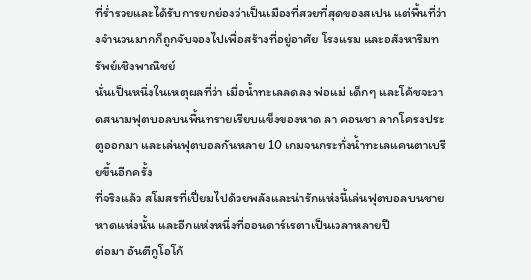ที่ร่ำรวยและได้รับการยกย่องว่าเป็นเมืองที่สวยที่สุดของสเปน แต่พื้นที่ว่างจำนวนมากก็ถูกจับจองไปเพื่อสร้างที่อยู่อาศัย โรงแรม และอสังหาริมทรัพย์เชิงพาณิชย์
นั่นเป็นหนึ่งในเหตุผลที่ว่า เมื่อน้ำทะเลลดลง พ่อแม่ เด็กๆ และโค้ชจะวาดสนามฟุตบอลบนพื้นทรายเรียบแข็งของหาด ลา คอนชา ลากโครงประตูออกมา และเล่นฟุตบอลกันหลาย 10 เกมจนกระทั่งน้ำทะเลแคนตาเบรียขึ้นอีกครั้ง
ที่จริงแล้ว สโมสรที่เปี่ยมไปด้วยพลังและน่ารักแห่งนี้เล่นฟุตบอลบนชายหาดแห่งนั้น และอีกแห่งหนึ่งที่ออนดาร์เรตาเป็นเวลาหลายปี
ต่อมา อันตีกูโอโก้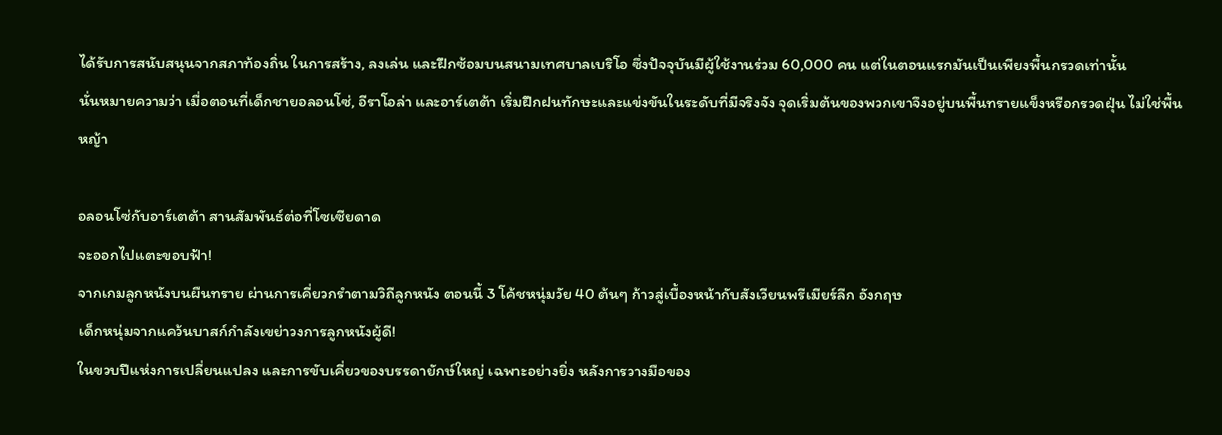ได้รับการสนับสนุนจากสภาท้องถิ่น ในการสร้าง, ลงเล่น และฝึกซ้อมบนสนามเทศบาลเบริโอ ซึ่งปัจจุบันมีผู้ใช้งานร่วม 60,000 คน แต่ในตอนแรกมันเป็นเพียงพื้นกรวดเท่านั้น
นั่นหมายความว่า เมื่อตอนที่เด็กชายอลอนโซ่, อีราโอล่า และอาร์เตต้า เริ่มฝึกฝนทักษะและแข่งขันในระดับที่มีจริงจัง จุดเริ่มต้นของพวกเขาจึงอยู่บนพื้นทรายแข็งหรือกรวดฝุ่น ไม่ใช่พื้นหญ้า

อลอนโซ่กับอาร์เตต้า สานสัมพันธ์ต่อที่โซเซียดาด
จะออกไปแตะขอบฟ้า!
จากเกมลูกหนังบนผืนทราย ผ่านการเคี่ยวกรำตามวิถีลูกหนัง ตอนนี้ 3 โค้ชหนุ่มวัย 40 ต้นๆ ก้าวสู่เบื้องหน้ากับสังเวียนพรีเมียร์ลีก อังกฤษ
เด็กหนุ่มจากแคว้นบาสก์กำลังเขย่าวงการลูกหนังผู้ดี!
ในขวบปีแห่งการเปลี่ยนแปลง และการขับเคี่ยวของบรรดายักษ์ใหญ่ เฉพาะอย่างยิ่ง หลังการวางมือของ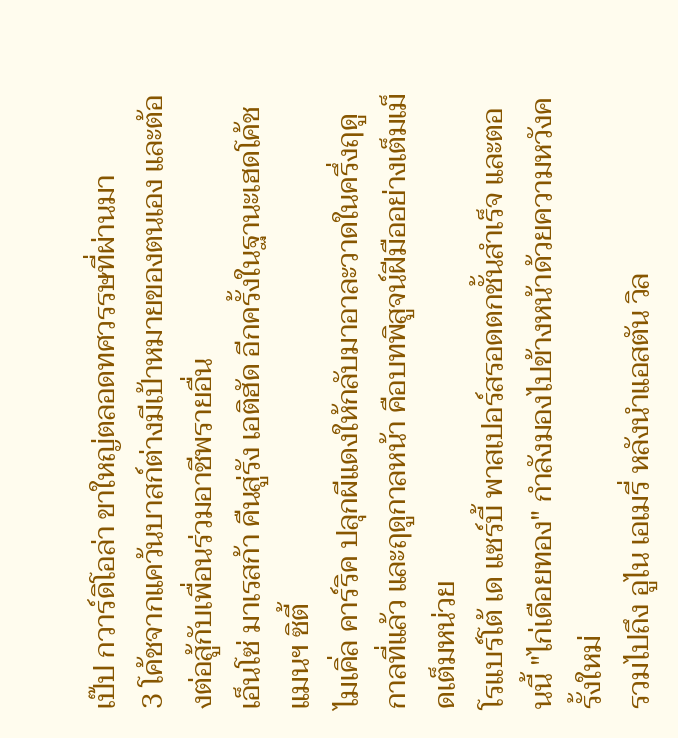เป๊ป กวาร์ดิโอล่า ขาใหญ่ตลอดทศวรรษที่ผ่านมา
3 โค้ชจากแคว้นบาสก์ต่างมีเป้าหมายของตนเอง และต้องต่อสู้กับเพื่อนร่วมอาชีพรายอื่น
เอ็นโซ่ มาเรสก้า คืนสู่รัง เอติฮัด อีกครั้งในฐานะเฮดโค้ชแมนฯ ซิตี้
ไมเคิ่ล คาร์ริค ปลุกผีแดงให้กลับมาอาละวาดในครึ่งฤดูกาลที่แล้ว และฤดูกาลหน้า คือบทพิสูจน์ฝีมืออย่างเต็มเม็ดเต็มหน่วย
โรแบร์โต้ เด แซร์บี้ พาสเปอร์สรอดตกชั้นสำเร็จ และตอนนี้ "ไก่เดือยทอง" กำลังมองไปข้างหน้าด้วยความหวังครั้งใหม่
รวมไปถึง อูไน เอเมรี่ หลังนำแอสตัน วิล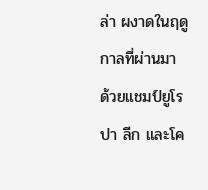ล่า ผงาดในฤดูกาลที่ผ่านมา ด้วยแชมป์ยูโรปา ลีก และโค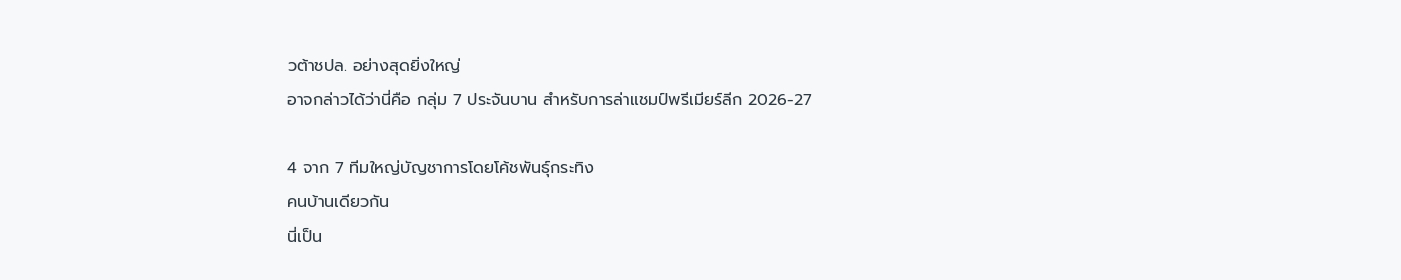วต้าชปล. อย่างสุดยิ่งใหญ่
อาจกล่าวได้ว่านี่คือ กลุ่ม 7 ประจันบาน สำหรับการล่าแชมป์พรีเมียร์ลีก 2026-27

4 จาก 7 ทีมใหญ่บัญชาการโดยโค้ชพันธุ์กระทิง
คนบ้านเดียวกัน
นี่เป็น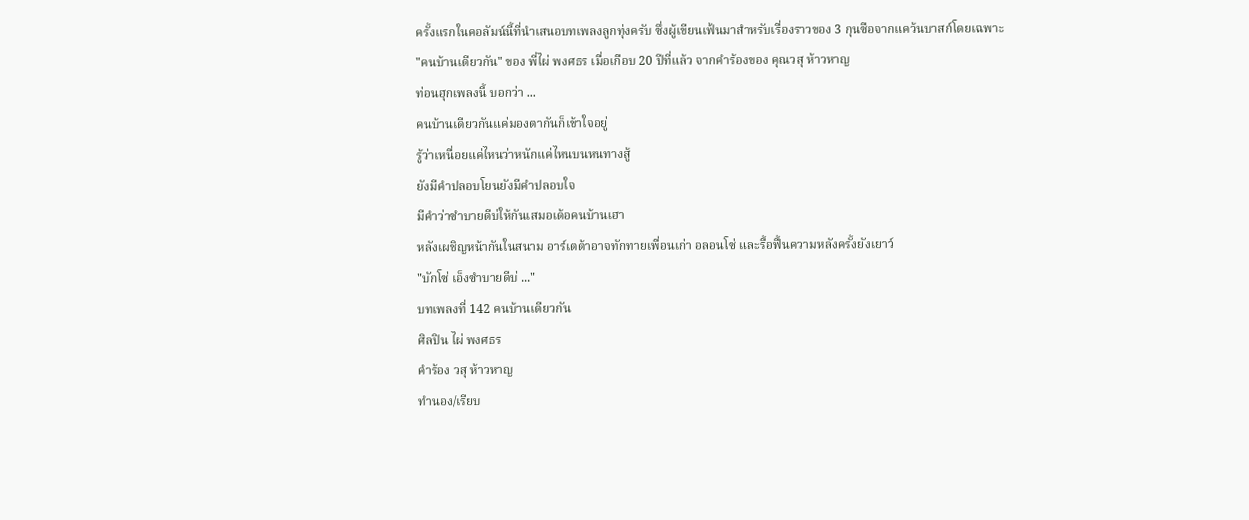ครั้งแรกในคอลัมน์นี้ที่นำเสนอบทเพลงลูกทุ่งครับ ซึ่งผู้เขียนเฟ้นมาสำหรับเรื่องราวของ 3 กุนซือจากแคว้นบาสก์โดยเฉพาะ
"คนบ้านเดียวกัน" ของ พี่ไผ่ พงศธร เมื่อเกือบ 20 ปีที่แล้ว จากคำร้องของ คุณวสุ ห้าวหาญ
ท่อนฮุกเพลงนี้ บอกว่า ...
คนบ้านเดียวกันแค่มองตากันก็เข้าใจอยู่
รู้ว่าเหนื่อยแค่ไหนว่าหนักแค่ไหนบนหนทางสู้
ยังมีคำปลอบโยนยังมีคำปลอบใจ
มีคำว่าซำบายดีบ่ให้กันเสมอเด้อคนบ้านเฮา
หลังเผชิญหน้ากันในสนาม อาร์เตต้าอาจทักทายเพื่อนเก่า อลอนโซ่ และรื้อฟื้นความหลังครั้งยังเยาว์
"บักโซ่ เอ็งซำบายดีบ่ ..."
บทเพลงที่ 142 คนบ้านเดียวกัน
ศิลปิน ไผ่ พงศธร
คำร้อง วสุ ห้าวหาญ
ทำนอง/เรียบ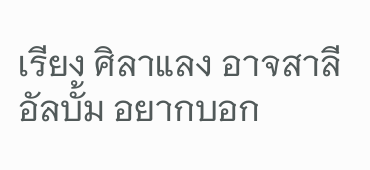เรียง ศิลาแลง อาจสาลี
อัลบั้ม อยากบอก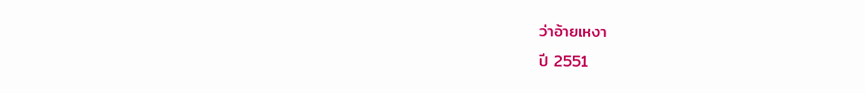ว่าอ้ายเหงา
ปี 2551